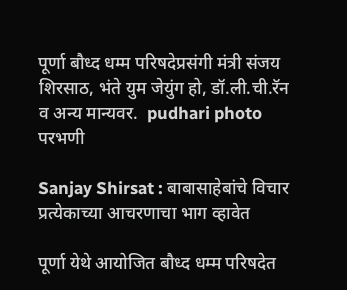पूर्णा बौध्द धम्म परिषदेप्रसंगी मंत्री संजय शिरसाठ, भंते युम जेयुंग हो, डॉ.ली.ची.रॅन व अन्य मान्यवर.  pudhari photo
परभणी

Sanjay Shirsat : बाबासाहेबांचे विचार प्रत्येकाच्या आचरणाचा भाग व्हावेत

पूर्णा येथे आयोजित बौध्द धम्म परिषदेत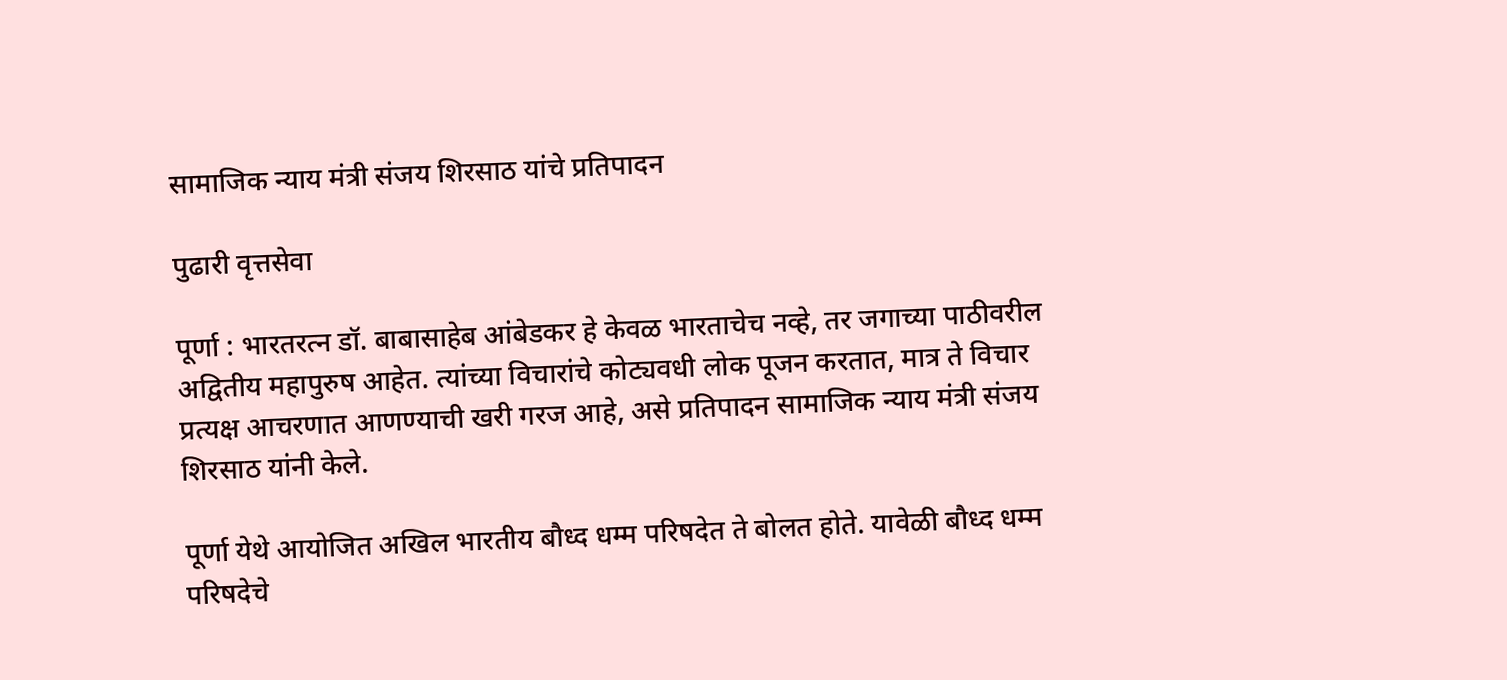सामाजिक न्याय मंत्री संजय शिरसाठ यांचे प्रतिपादन

पुढारी वृत्तसेवा

पूर्णा : भारतरत्न डॉ. बाबासाहेब आंबेडकर हे केवळ भारताचेच नव्हे, तर जगाच्या पाठीवरील अद्वितीय महापुरुष आहेत. त्यांच्या विचारांचे कोट्यवधी लोक पूजन करतात, मात्र ते विचार प्रत्यक्ष आचरणात आणण्याची खरी गरज आहे, असे प्रतिपादन सामाजिक न्याय मंत्री संजय शिरसाठ यांनी केले.

पूर्णा येथे आयोजित अखिल भारतीय बौध्द धम्म परिषदेत ते बोलत होते. यावेळी बौध्द धम्म परिषदेचे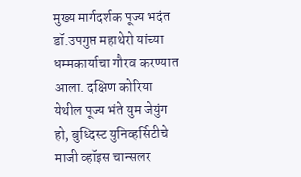मुख्य मार्गदर्शक पूज्य भदंत डॉ.उपगुप्त महाथेरो यांच्या धम्मकार्याचा गौरव करण्यात आला. दक्षिण कोरिया येथील पूज्य भंते युम जेयुंग हो, बुध्दिस्ट युनिव्हर्सिटीचे माजी व्हॉइस चान्सलर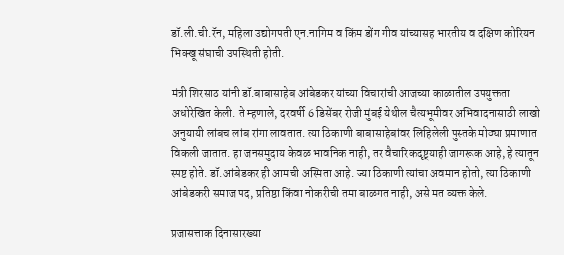डॉ.ली.ची.रॅन, महिला उद्योगपती एन.नागिम व किंम डोंग गीव यांच्यासह भारतीय व दक्षिण कोरियन भिक्खू संघाची उपस्थिती होती.

मंत्री शिरसाठ यांनी डॉ.बाबासाहेब आंबेडकर यांच्या विचारांची आजच्या काळातील उपयुक्तता अधोरेखित केली. ते म्हणाले, दरवर्षी 6 डिसेंबर रोजी मुंबई येथील चैत्यभूमीवर अभिवादनासाठी लाखो अनुयायी लांबच लांब रांगा लावतात. त्या ठिकाणी बाबासाहेबांवर लिहिलेली पुस्तके मोठ्या प्रमाणात विकली जातात. हा जनसमुदाय केवळ भावनिक नाही, तर वैचारिकदृष्ट्‌‍याही जागरूक आहे, हे त्यातून स्पष्ट होते. डॉ.आंबेडकर ही आमची अस्मिता आहे. ज्या ठिकाणी त्यांचा अवमान होतो, त्या ठिकाणी आंबेडकरी समाज पद, प्रतिष्ठा किंवा नोकरीची तमा बाळगत नाही, असे मत व्यक्त केले.

प्रजासत्ताक दिनासारख्या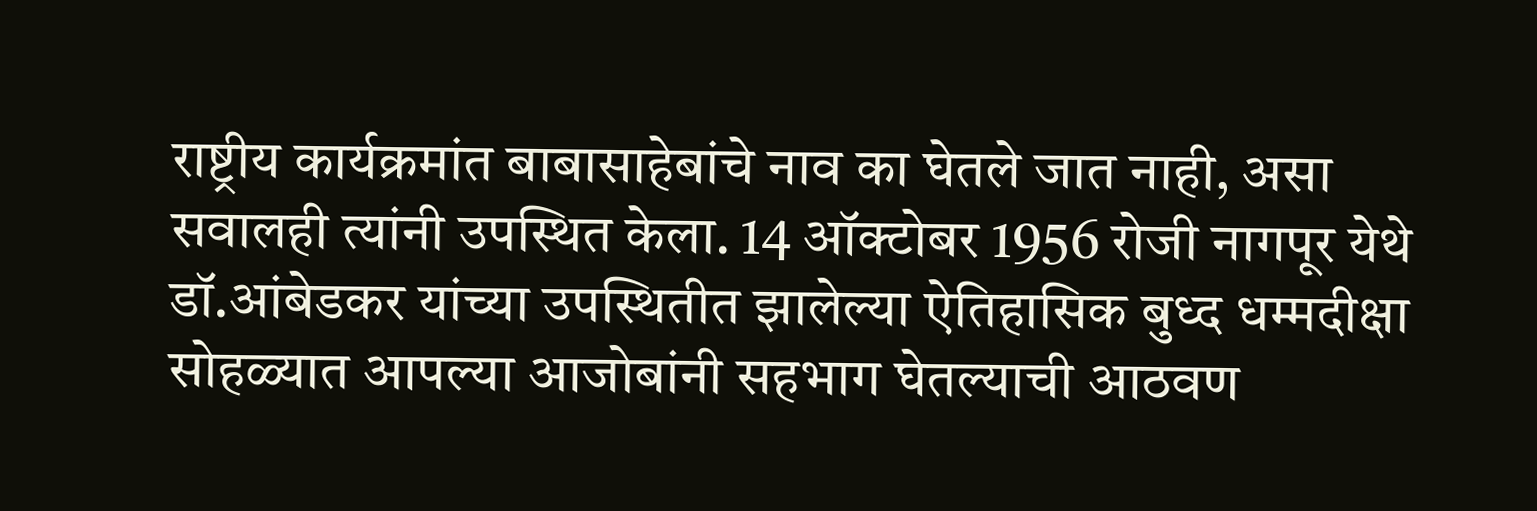राष्ट्रीय कार्यक्रमांत बाबासाहेबांचे नाव का घेतले जात नाही, असा सवालही त्यांनी उपस्थित केला. 14 ऑक्टोबर 1956 रोजी नागपूर येथे डॉ.आंबेडकर यांच्या उपस्थितीत झालेल्या ऐतिहासिक बुध्द धम्मदीक्षा सोहळ्यात आपल्या आजोबांनी सहभाग घेतल्याची आठवण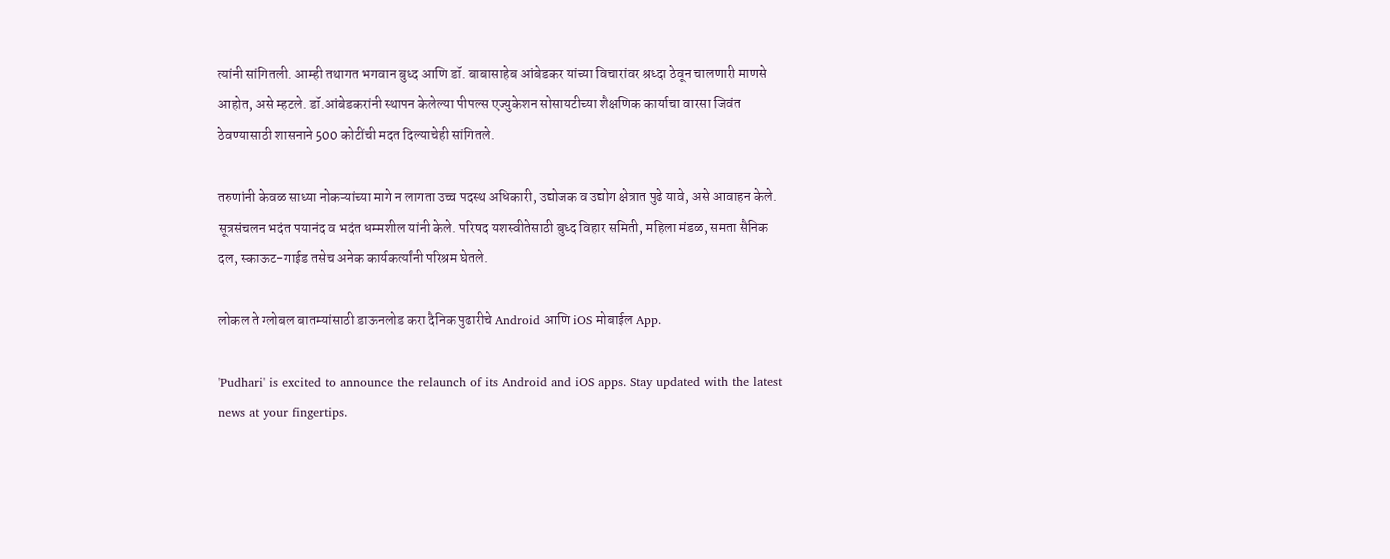त्यांनी सांगितली. आम्ही तथागत भगवान बुध्द आणि डॉ. बाबासाहेब आंबेडकर यांच्या विचारांवर श्रध्दा ठेवून चालणारी माणसे आहोत, असे म्हटले. डॉ.आंबेडकरांनी स्थापन केलेल्या पीपल्स एज्युकेशन सोसायटीच्या शैक्षणिक कार्याचा वारसा जिवंत ठेवण्यासाठी शासनाने 500 कोटींची मदत दिल्याचेही सांगितले.

तरुणांनी केवळ साध्या नोकऱ्यांच्या मागे न लागता उच्च पदस्थ अधिकारी, उद्योजक व उद्योग क्षेत्रात पुढे यावे, असे आवाहन केले. सूत्रसंचलन भदंत पयानंद व भदंत धम्मशील यांनी केले. परिषद यशस्वीतेसाठी बुध्द विहार समिती, महिला मंडळ, समता सैनिक दल, स्काऊट-गाईड तसेच अनेक कार्यकर्त्यांनी परिश्रम घेतले.

लोकल ते ग्लोबल बातम्यांसाठी डाऊनलोड करा दैनिक पुढारीचे Android आणि iOS मोबाईल App.

'Pudhari' is excited to announce the relaunch of its Android and iOS apps. Stay updated with the latest news at your fingertips.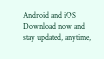Android and iOS Download now and stay updated, anytime,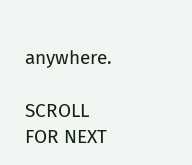anywhere.

SCROLL FOR NEXT